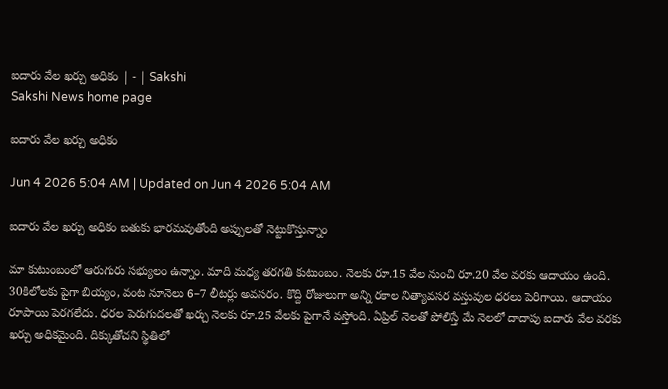ఐదారు వేల ఖర్చు అధికం | - | Sakshi
Sakshi News home page

ఐదారు వేల ఖర్చు అధికం

Jun 4 2026 5:04 AM | Updated on Jun 4 2026 5:04 AM

ఐదారు వేల ఖర్చు అధికం బతుకు భారమవుతోంది అప్పులతో నెట్టుకొస్తున్నాం

మా కుటుంబంలో ఆరుగురు సభ్యులం ఉన్నాం. మాది మధ్య తరగతి కుటుంబం. నెలకు రూ.15 వేల నుంచి రూ.20 వేల వరకు ఆదాయం ఉంది. 30కిలోలకు పైగా బియ్యం, వంట నూనెలు 6–7 లీటర్లు అవసరం. కొద్ది రోజులుగా అన్ని రకాల నిత్యావసర వస్తువుల ధరలు పెరిగాయి. ఆదాయం రూపాయి పెరగలేదు. ధరల పెరుగుదలతో ఖర్చు నెలకు రూ.25 వేలకు పైగానే వస్తోంది. ఏప్రిల్‌ నెలతో పోలిస్తే మే నెలలో దాదాపు ఐదారు వేల వరకు ఖర్చు అధికమైంది. దిక్కుతోచని స్థితిలో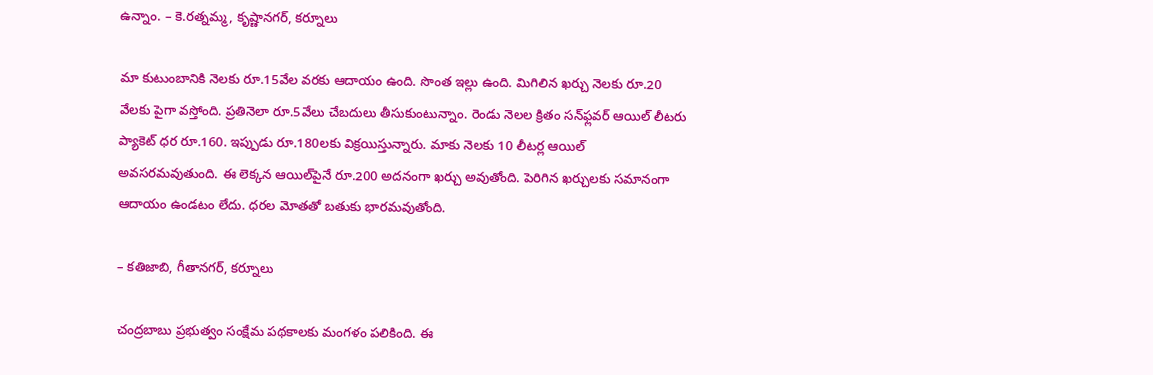ఉన్నాం. – కె.రత్నమ్మ, కృష్ణానగర్‌, కర్నూలు

మా కుటుంబానికి నెలకు రూ.15వేల వరకు ఆదాయం ఉంది. సొంత ఇల్లు ఉంది. మిగిలిన ఖర్చు నెలకు రూ.20 వేలకు పైగా వస్తోంది. ప్రతినెలా రూ.5వేలు చేబదులు తీసుకుంటున్నాం. రెండు నెలల క్రితం సన్‌ఫ్లవర్‌ ఆయిల్‌ లీటరు ప్యాకెట్‌ ధర రూ.160. ఇప్పుడు రూ.180లకు విక్రయిస్తున్నారు. మాకు నెలకు 10 లీటర్ల ఆయిల్‌ అవసరమవుతుంది. ఈ లెక్కన ఆయిల్‌పైనే రూ.200 అదనంగా ఖర్చు అవుతోంది. పెరిగిన ఖర్చులకు సమానంగా ఆదాయం ఉండటం లేదు. ధరల మోతతో బతుకు భారమవుతోంది.

– కతిజాబి, గీతానగర్‌, కర్నూలు

చంద్రబాబు ప్రభుత్వం సంక్షేమ పథకాలకు మంగళం పలికింది. ఈ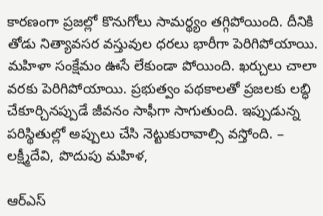కారణంగా ప్రజల్లో కొనుగోలు సామర్థ్యం తగ్గిపోయింది. దీనికి తోడు నిత్యావసర వస్తువుల ధరలు భారీగా పెరిగిపోయాయి. మహిళా సంక్షేమం ఊసే లేకుండా పోయింది. ఖర్చులు చాలా వరకు పెరిగిపోయాయి. ప్రభుత్వం పథకాలతో ప్రజలకు లబ్ధి చేకూర్చినప్పుడే జీవనం సాఫీగా సాగుతుంది. ఇప్పుడున్న పరిస్థితుల్లో అప్పులు చేసి నెట్టుకురావాల్సి వస్తోంది. – లక్ష్మీదేవి, పొదుపు మహిళ,

ఆర్‌ఎస్‌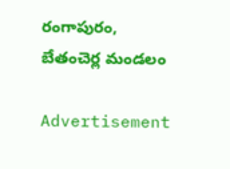రంగాపురం, బేతంచెర్ల మండలం

Advertisement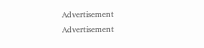Advertisement
Advertisement